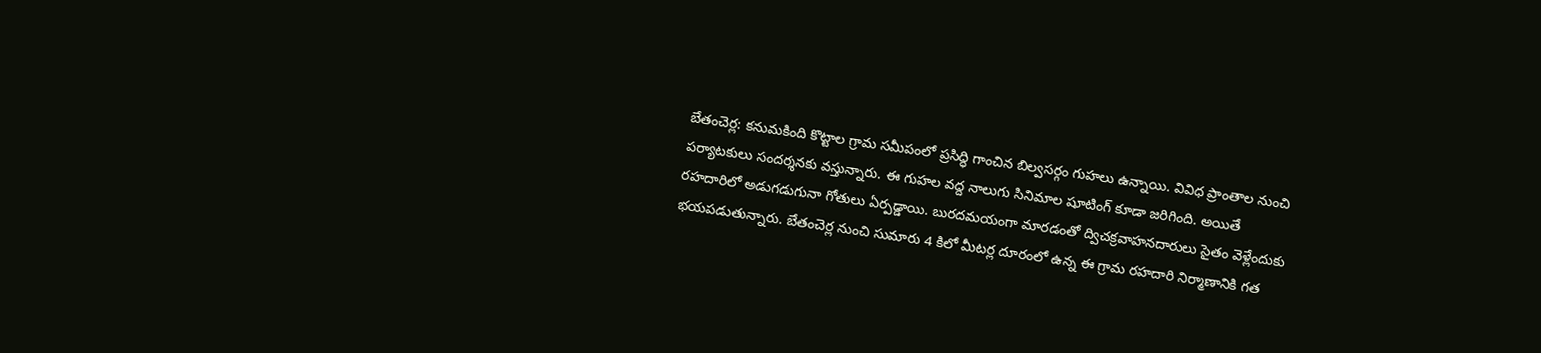బేతంచెర్ల: కనుమకింది కొట్టాల గ్రామ సమీపంలో ప్రసిద్ధి గాంచిన బిల్వసర్గం గుహలు ఉన్నాయి. వివిధ ప్రాంతాల నుంచి పర్యాటకులు సందర్శనకు వస్తున్నారు. ఈ గుహల వద్ద నాలుగు సినిమాల షూటింగ్ కూడా జరిగింది. అయితే రహదారిలో అడుగడుగునా గోతులు ఏర్పడ్డాయి. బురదమయంగా మారడంతో ద్విచక్రవాహనదారులు సైతం వెళ్లేందుకు భయపడుతున్నారు. బేతంచెర్ల నుంచి సుమారు 4 కిలో మీటర్ల దూరంలో ఉన్న ఈ గ్రామ రహదారి నిర్మాణానికి గత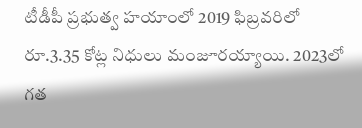టీడీపీ ప్రభుత్వ హయాంలో 2019 ఫిబ్రవరిలో రూ.3.35 కోట్ల నిధులు మంజూరయ్యాయి. 2023లో గత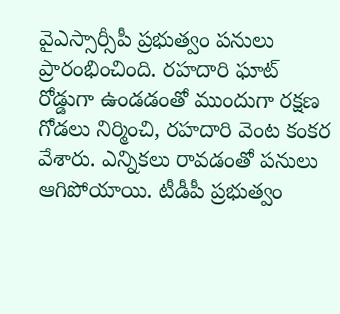వైఎస్సార్సీపీ ప్రభుత్వం పనులు ప్రారంభించింది. రహదారి ఘాట్ రోడ్డుగా ఉండడంతో ముందుగా రక్షణ గోడలు నిర్మించి, రహదారి వెంట కంకర వేశారు. ఎన్నికలు రావడంతో పనులు ఆగిపోయాయి. టీడీపీ ప్రభుత్వం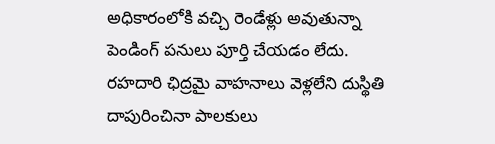అధికారంలోకి వచ్చి రెండేళ్లు అవుతున్నా పెండింగ్ పనులు పూర్తి చేయడం లేదు. రహదారి ఛిద్రమై వాహనాలు వెళ్లలేని దుస్థితి దాపురించినా పాలకులు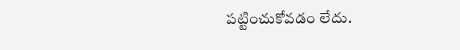పట్టించుకోవడం లేదు.